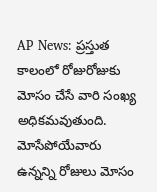AP News: ప్రస్తుత కాలంలో రోజురోజుకు మోసం చేసే వారి సంఖ్య అధికమవుతుంది. మోసేపోయేవారు ఉన్నన్ని రోజులు మోసం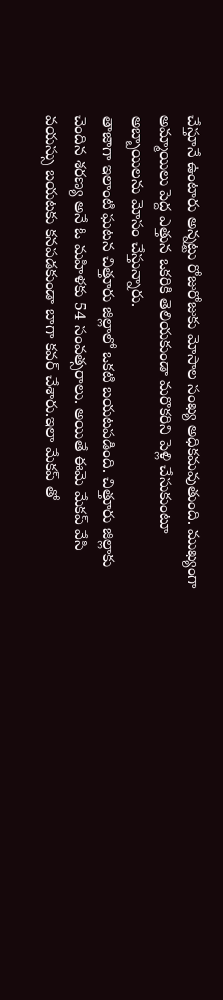చేస్తూనే ఉంటారు అన్నట్టు రోజురోజుకు మోసాల సంఖ్య అధికమవుతుంది. ముఖ్యంగా అమ్మాయిలు పెద్ద ఎత్తున ఒకరికి తెలియకుండా మరొకరిని పెళ్లి చేసుకుంటూ అబ్బాయిలను మోసం చేస్తున్నారు.
తాజాగా ఇలాంటి ఘటన చిత్తూరు జిల్లాలో ఒకటి బయటపడింది. చిత్తూరు జిల్లాకు చెందిన శరణ్య అనే ఓ మహిళకు 54 సంవత్సరాలు. అయితే ఈమె మేకప్ వేసి వయస్సు బయటకు కనపడకుండా బాగా కవర్ చేశారు.ఇలా మేకప్ తో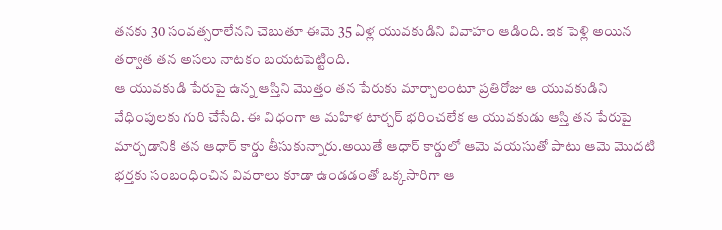తనకు 30 సంవత్సరాలేనని చెబుతూ ఈమె 35 ఏళ్ల యువకుడిని వివాహం ఆడింది. ఇక పెళ్లి అయిన తర్వాత తన అసలు నాటకం బయటపెట్టింది.
ఆ యువకుడి పేరుపై ఉన్న ఆస్తిని మొత్తం తన పేరుకు మార్చాలంటూ ప్రతిరోజు ఆ యువకుడిని వేధింపులకు గురి చేసేది. ఈ విధంగా ఆ మహిళ టార్చర్ భరించలేక ఆ యువకుడు ఆస్తి తన పేరుపై మార్చడానికి తన ఆధార్ కార్డు తీసుకున్నారు.అయితే ఆధార్ కార్డులో ఆమె వయసుతో పాటు ఆమె మొదటి భర్తకు సంబంధించిన వివరాలు కూడా ఉండడంతో ఒక్కసారిగా ఆ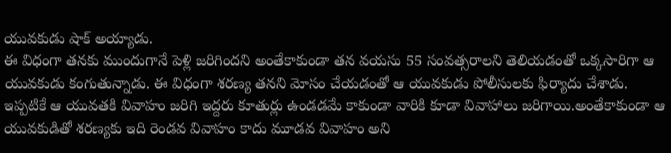యువకుడు షాక్ అయ్యాడు.
ఈ విధంగా తనకు ముందుగానే పెళ్లి జరిగిందని అంతేకాకుండా తన వయసు 55 సంవత్సరాలని తెలియడంతో ఒక్కసారిగా ఆ యువకుడు కంగుతున్నాడు. ఈ విధంగా శరణ్య తనని మోసం చేయడంతో ఆ యువకుడు పోలీసులకు ఫిర్యాదు చేశాడు. ఇప్పటికే ఆ యువతకి వివాహం జరిగి ఇద్దరు కూతుర్లు ఉండడమే కాకుండా వారికి కూడా వివాహాలు జరిగాయి.అంతేకాకుండా ఆ యువకుడితో శరణ్యకు ఇది రెండవ వివాహం కాదు మూడవ వివాహం అని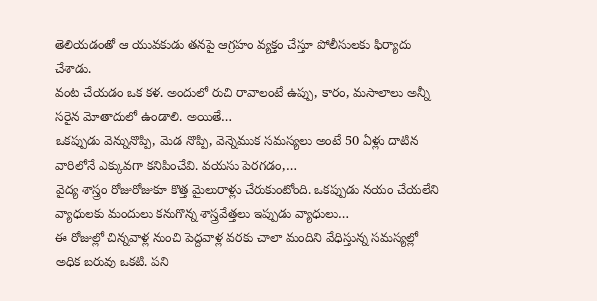తెలియడంతో ఆ యువకుడు తనపై ఆగ్రహం వ్యక్తం చేస్తూ పోలీసులకు ఫిర్యాదు చేశాడు.
వంట చేయడం ఒక కళ. అందులో రుచి రావాలంటే ఉప్పు, కారం, మసాలాలు అన్నీ సరైన మోతాదులో ఉండాలి. అయితే…
ఒకప్పుడు వెన్నునొప్పి, మెడ నొప్పి, వెన్నెముక సమస్యలు అంటే 50 ఏళ్లు దాటిన వారిలోనే ఎక్కువగా కనిపించేవి. వయసు పెరగడం,…
వైద్య శాస్త్రం రోజురోజుకూ కొత్త మైలురాళ్లు చేరుకుంటోంది. ఒకప్పుడు నయం చేయలేని వ్యాధులకు మందులు కనుగొన్న శాస్త్రవేత్తలు ఇప్పుడు వ్యాధులు…
ఈ రోజుల్లో చిన్నవాళ్ల నుంచి పెద్దవాళ్ల వరకు చాలా మందిని వేధిస్తున్న సమస్యల్లో అధిక బరువు ఒకటి. పని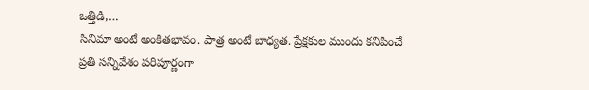ఒత్తిడి,…
సినిమా అంటే అంకితభావం. పాత్ర అంటే బాధ్యత. ప్రేక్షకుల ముందు కనిపించే ప్రతి సన్నివేశం పరిపూర్ణంగా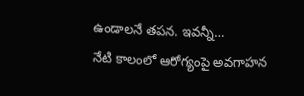ఉండాలనే తపన. ఇవన్నీ…
నేటి కాలంలో ఆరోగ్యంపై అవగాహన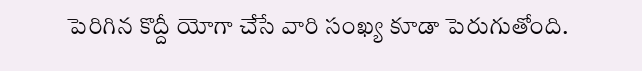పెరిగిన కొద్దీ యోగా చేసే వారి సంఖ్య కూడా పెరుగుతోంది.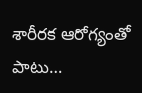శారీరక ఆరోగ్యంతో పాటు…